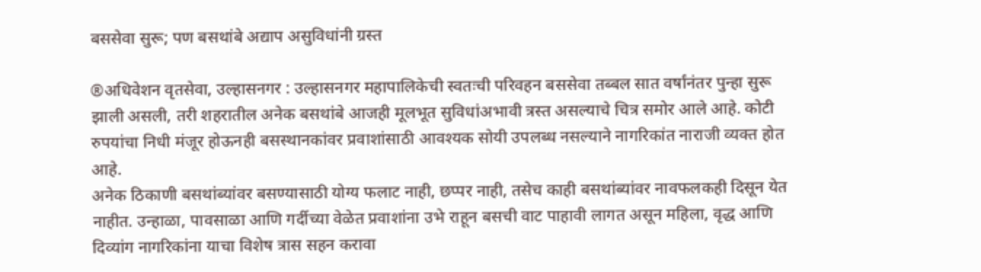बससेवा सुरू; पण बसथांबे अद्याप असुविधांनी ग्रस्त

®अधिवेशन वृतसेवा, उल्हासनगर : उल्हासनगर महापालिकेची स्वतःची परिवहन बससेवा तब्बल सात वर्षांनंतर पुन्हा सुरू झाली असली, तरी शहरातील अनेक बसथांबे आजही मूलभूत सुविधांअभावी त्रस्त असल्याचे चित्र समोर आले आहे. कोटी रुपयांचा निधी मंजूर होऊनही बसस्थानकांवर प्रवाशांसाठी आवश्यक सोयी उपलब्ध नसल्याने नागरिकांत नाराजी व्यक्त होत आहे.
अनेक ठिकाणी बसथांब्यांवर बसण्यासाठी योग्य फलाट नाही, छप्पर नाही, तसेच काही बसथांब्यांवर नावफलकही दिसून येत नाहीत. उन्हाळा, पावसाळा आणि गर्दीच्या वेळेत प्रवाशांना उभे राहून बसची वाट पाहावी लागत असून महिला, वृद्ध आणि दिव्यांग नागरिकांना याचा विशेष त्रास सहन करावा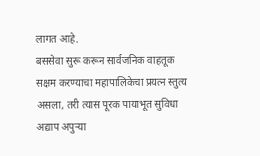लागत आहे.
बससेवा सुरू करून सार्वजनिक वाहतूक सक्षम करण्याचा महापालिकेचा प्रयत्न स्तुत्य असला, तरी त्यास पूरक पायाभूत सुविधा अद्याप अपुऱ्या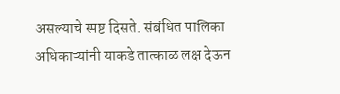असल्याचे स्पष्ट दिसते. संबंधित पालिका अधिकाऱ्यांनी याकडे तात्काळ लक्ष देऊन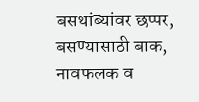बसथांब्यांवर छप्पर, बसण्यासाठी बाक, नावफलक व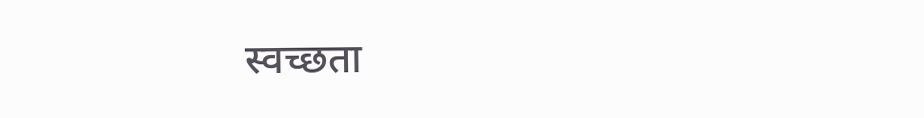स्वच्छता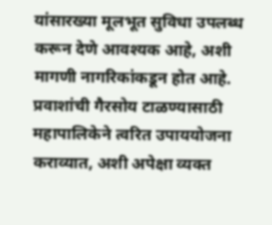यांसारख्या मूलभूत सुविधा उपलब्ध करून देणे आवश्यक आहे, अशी मागणी नागरिकांकडून होत आहे.
प्रवाशांची गैरसोय टाळण्यासाठी महापालिकेने त्वरित उपाययोजना कराव्यात, अशी अपेक्षा व्यक्त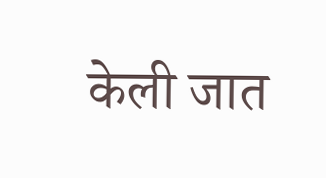केली जात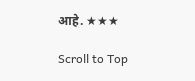आहे. ★★★

Scroll to Top